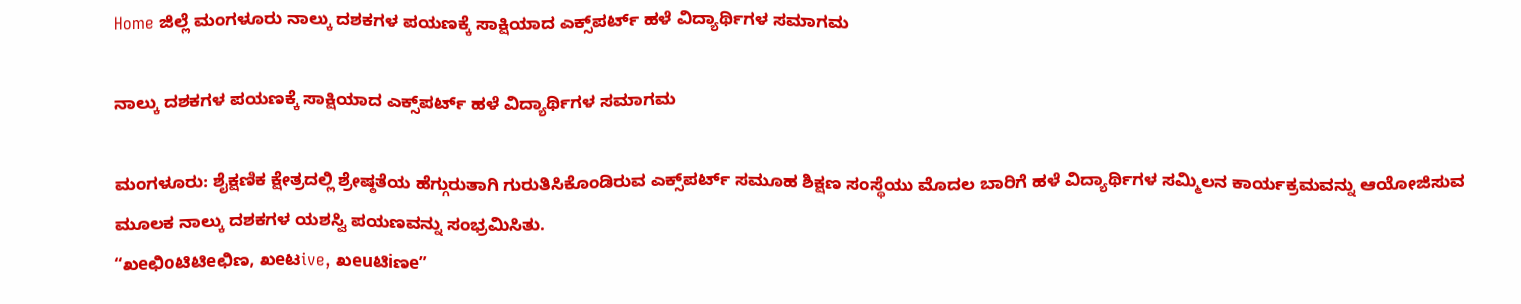Home ಜಿಲ್ಲೆ ಮಂಗಳೂರು ನಾಲ್ಕು ದಶಕಗಳ ಪಯಣಕ್ಕೆ ಸಾಕ್ಷಿಯಾದ ಎಕ್ಸ್‌ಪರ್ಟ್ ಹಳೆ ವಿದ್ಯಾರ್ಥಿಗಳ ಸಮಾಗಮ

ನಾಲ್ಕು ದಶಕಗಳ ಪಯಣಕ್ಕೆ ಸಾಕ್ಷಿಯಾದ ಎಕ್ಸ್‌ಪರ್ಟ್ ಹಳೆ ವಿದ್ಯಾರ್ಥಿಗಳ ಸಮಾಗಮ

ಮಂಗಳೂರು: ಶೈಕ್ಷಣಿಕ ಕ್ಷೇತ್ರದಲ್ಲಿ ಶ್ರೇಷ್ಠತೆಯ ಹೆಗ್ಗುರುತಾಗಿ ಗುರುತಿಸಿಕೊಂಡಿರುವ ಎಕ್ಸ್‌ಪರ್ಟ್ ಸಮೂಹ ಶಿಕ್ಷಣ ಸಂಸ್ಥೆಯು ಮೊದಲ ಬಾರಿಗೆ ಹಳೆ ವಿದ್ಯಾರ್ಥಿಗಳ ಸಮ್ಮಿಲನ ಕಾರ್ಯಕ್ರಮವನ್ನು ಆಯೋಜಿಸುವ ಮೂಲಕ ನಾಲ್ಕು ದಶಕಗಳ ಯಶಸ್ವಿ ಪಯಣವನ್ನು ಸಂಭ್ರಮಿಸಿತು.
“ಖeಛಿoಟಿಟಿeಛಿಣ, ಖeಟive, ಖeuಟಿiಣe”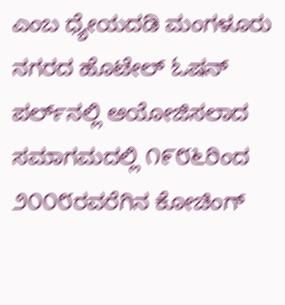ಎಂಬ ಧ್ಯೇಯದಡಿ ಮಂಗಳೂರು ನಗರದ ಹೊಟೇಲ್ ಓಷನ್ ಪರ್ಲ್‌ನಲ್ಲಿ ಆಯೋಜಿಸಲಾದ ಸಮಾಗಮದಲ್ಲಿ ೧೯೮೬ರಿಂದ ೨೦೦೮ರವರೆಗಿನ ಕೋಚಿಂಗ್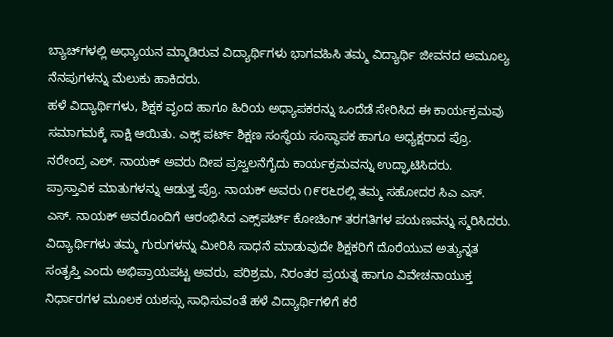ಬ್ಯಾಚ್‌ಗಳಲ್ಲಿ ಅಧ್ಯಾಯನ ಮ್ಮಾಡಿರುವ ವಿದ್ಯಾರ್ಥಿಗಳು ಭಾಗವಹಿಸಿ ತಮ್ಮ ವಿದ್ಯಾರ್ಥಿ ಜೀವನದ ಅಮೂಲ್ಯ ನೆನಪುಗಳನ್ನು ಮೆಲುಕು ಹಾಕಿದರು.
ಹಳೆ ವಿದ್ಯಾರ್ಥಿಗಳು, ಶಿಕ್ಷಕ ವೃಂದ ಹಾಗೂ ಹಿರಿಯ ಅಧ್ಯಾಪಕರನ್ನು ಒಂದೆಡೆ ಸೇರಿಸಿದ ಈ ಕಾರ್ಯಕ್ರಮವು ಸಮಾಗಮಕ್ಕೆ ಸಾಕ್ಷಿ ಆಯಿತು. ಎಕ್ಸ್ ಪರ್ಟ್ ಶಿಕ್ಷಣ ಸಂಸ್ಥೆಯ ಸಂಸ್ಥಾಪಕ ಹಾಗೂ ಅಧ್ಯಕ್ಷರಾದ ಪ್ರೊ. ನರೇಂದ್ರ ಎಲ್. ನಾಯಕ್ ಅವರು ದೀಪ ಪ್ರಜ್ವಲನೆಗೈದು ಕಾರ್ಯಕ್ರಮವನ್ನು ಉದ್ಘಾಟಿಸಿದರು.
ಪ್ರಾಸ್ತಾವಿಕ ಮಾತುಗಳನ್ನು ಆಡುತ್ತ ಪ್ರೊ. ನಾಯಕ್ ಅವರು ೧೯೮೬ರಲ್ಲಿ ತಮ್ಮ ಸಹೋದರ ಸಿಎ ಎಸ್. ಎಸ್. ನಾಯಕ್ ಅವರೊಂದಿಗೆ ಆರಂಭಿಸಿದ ಎಕ್ಸ್‌ಪರ್ಟ್ ಕೋಚಿಂಗ್ ತರಗತಿಗಳ ಪಯಣವನ್ನು ಸ್ಮರಿಸಿದರು. ವಿದ್ಯಾರ್ಥಿಗಳು ತಮ್ಮ ಗುರುಗಳನ್ನು ಮೀರಿಸಿ ಸಾಧನೆ ಮಾಡುವುದೇ ಶಿಕ್ಷಕರಿಗೆ ದೊರೆಯುವ ಅತ್ಯುನ್ನತ ಸಂತೃಪ್ತಿ ಎಂದು ಅಭಿಪ್ರಾಯಪಟ್ಟ ಅವರು, ಪರಿಶ್ರಮ, ನಿರಂತರ ಪ್ರಯತ್ನ ಹಾಗೂ ವಿವೇಚನಾಯುಕ್ತ ನಿರ್ಧಾರಗಳ ಮೂಲಕ ಯಶಸ್ಸು ಸಾಧಿಸುವಂತೆ ಹಳೆ ವಿದ್ಯಾರ್ಥಿಗಳಿಗೆ ಕರೆ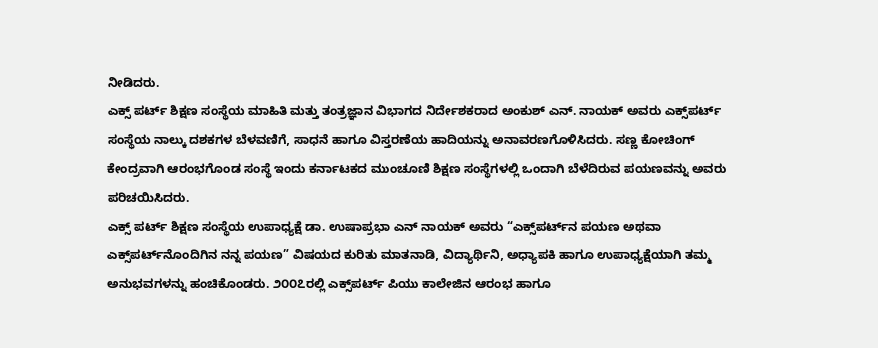ನೀಡಿದರು.
ಎಕ್ಸ್ ಪರ್ಟ್ ಶಿಕ್ಷಣ ಸಂಸ್ಥೆಯ ಮಾಹಿತಿ ಮತ್ತು ತಂತ್ರಜ್ಞಾನ ವಿಭಾಗದ ನಿರ್ದೇಶಕರಾದ ಅಂಕುಶ್ ಎನ್. ನಾಯಕ್ ಅವರು ಎಕ್ಸ್‌ಪರ್ಟ್ ಸಂಸ್ಥೆಯ ನಾಲ್ಕು ದಶಕಗಳ ಬೆಳವಣಿಗೆ, ಸಾಧನೆ ಹಾಗೂ ವಿಸ್ತರಣೆಯ ಹಾದಿಯನ್ನು ಅನಾವರಣಗೊಳಿಸಿದರು. ಸಣ್ಣ ಕೋಚಿಂಗ್ ಕೇಂದ್ರವಾಗಿ ಆರಂಭಗೊಂಡ ಸಂಸ್ಥೆ ಇಂದು ಕರ್ನಾಟಕದ ಮುಂಚೂಣಿ ಶಿಕ್ಷಣ ಸಂಸ್ಥೆಗಳಲ್ಲಿ ಒಂದಾಗಿ ಬೆಳೆದಿರುವ ಪಯಣವನ್ನು ಅವರು ಪರಿಚಯಿಸಿದರು.
ಎಕ್ಸ್ ಪರ್ಟ್ ಶಿಕ್ಷಣ ಸಂಸ್ಥೆಯ ಉಪಾಧ್ಯಕ್ಷೆ ಡಾ. ಉಷಾಪ್ರಭಾ ಎನ್ ನಾಯಕ್ ಅವರು “ಎಕ್ಸ್‌ಪರ್ಟ್‌ನ ಪಯಣ ಅಥವಾ ಎಕ್ಸ್‌ಪರ್ಟ್‌ನೊಂದಿಗಿನ ನನ್ನ ಪಯಣ” ವಿಷಯದ ಕುರಿತು ಮಾತನಾಡಿ, ವಿದ್ಯಾರ್ಥಿನಿ, ಅಧ್ಯಾಪಕಿ ಹಾಗೂ ಉಪಾಧ್ಯಕ್ಷೆಯಾಗಿ ತಮ್ಮ ಅನುಭವಗಳನ್ನು ಹಂಚಿಕೊಂಡರು. ೨೦೦೭ರಲ್ಲಿ ಎಕ್ಸ್‌ಪರ್ಟ್ ಪಿಯು ಕಾಲೇಜಿನ ಆರಂಭ ಹಾಗೂ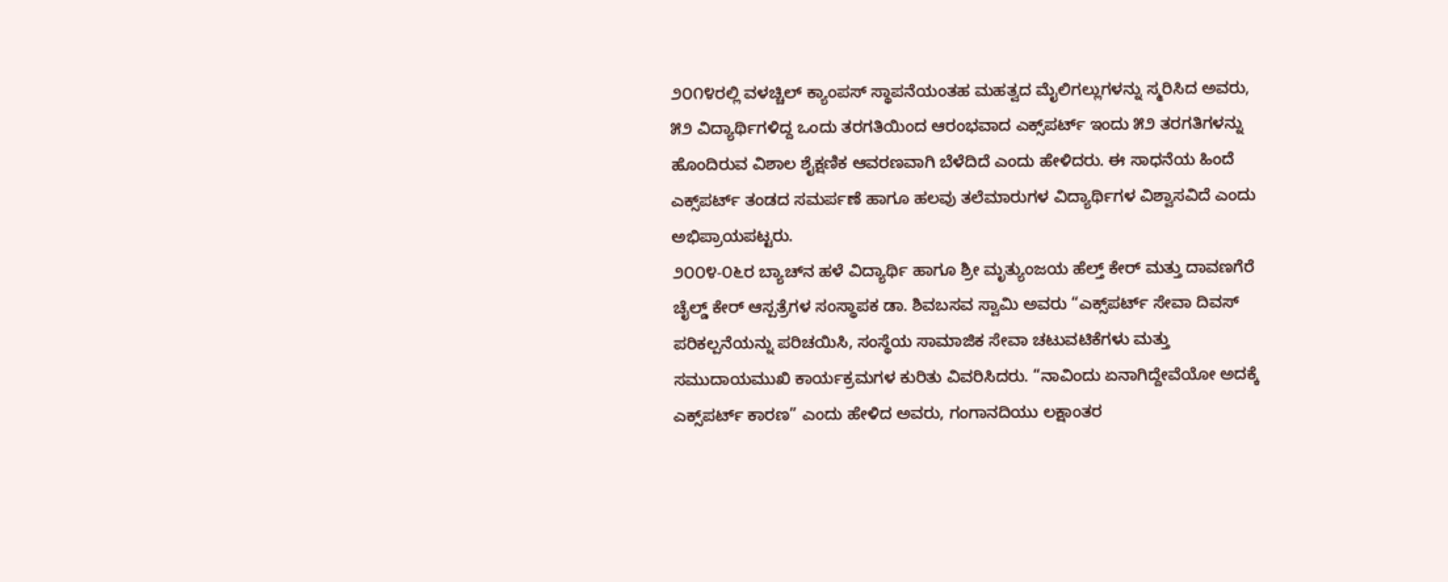೨೦೧೪ರಲ್ಲಿ ವಳಚ್ಚಿಲ್ ಕ್ಯಾಂಪಸ್ ಸ್ಥಾಪನೆಯಂತಹ ಮಹತ್ವದ ಮೈಲಿಗಲ್ಲುಗಳನ್ನು ಸ್ಮರಿಸಿದ ಅವರು, ೫೨ ವಿದ್ಯಾರ್ಥಿಗಳಿದ್ದ ಒಂದು ತರಗತಿಯಿಂದ ಆರಂಭವಾದ ಎಕ್ಸ್‌ಪರ್ಟ್ ಇಂದು ೫೨ ತರಗತಿಗಳನ್ನು ಹೊಂದಿರುವ ವಿಶಾಲ ಶೈಕ್ಷಣಿಕ ಆವರಣವಾಗಿ ಬೆಳೆದಿದೆ ಎಂದು ಹೇಳಿದರು. ಈ ಸಾಧನೆಯ ಹಿಂದೆ ಎಕ್ಸ್‌ಪರ್ಟ್ ತಂಡದ ಸಮರ್ಪಣೆ ಹಾಗೂ ಹಲವು ತಲೆಮಾರುಗಳ ವಿದ್ಯಾರ್ಥಿಗಳ ವಿಶ್ವಾಸವಿದೆ ಎಂದು ಅಭಿಪ್ರಾಯಪಟ್ಟರು.
೨೦೦೪-೦೬ರ ಬ್ಯಾಚ್‌ನ ಹಳೆ ವಿದ್ಯಾರ್ಥಿ ಹಾಗೂ ಶ್ರೀ ಮೃತ್ಯುಂಜಯ ಹೆಲ್ತ್ ಕೇರ್ ಮತ್ತು ದಾವಣಗೆರೆ ಚೈಲ್ಡ್ ಕೇರ್ ಆಸ್ಪತ್ರೆಗಳ ಸಂಸ್ಥಾಪಕ ಡಾ. ಶಿವಬಸವ ಸ್ವಾಮಿ ಅವರು “ಎಕ್ಸ್‌ಪರ್ಟ್ ಸೇವಾ ದಿವಸ್ ಪರಿಕಲ್ಪನೆಯನ್ನು ಪರಿಚಯಿಸಿ, ಸಂಸ್ಥೆಯ ಸಾಮಾಜಿಕ ಸೇವಾ ಚಟುವಟಿಕೆಗಳು ಮತ್ತು ಸಮುದಾಯಮುಖಿ ಕಾರ್ಯಕ್ರಮಗಳ ಕುರಿತು ವಿವರಿಸಿದರು. “ನಾವಿಂದು ಏನಾಗಿದ್ದೇವೆಯೋ ಅದಕ್ಕೆ ಎಕ್ಸ್‌ಪರ್ಟ್ ಕಾರಣ” ಎಂದು ಹೇಳಿದ ಅವರು, ಗಂಗಾನದಿಯು ಲಕ್ಷಾಂತರ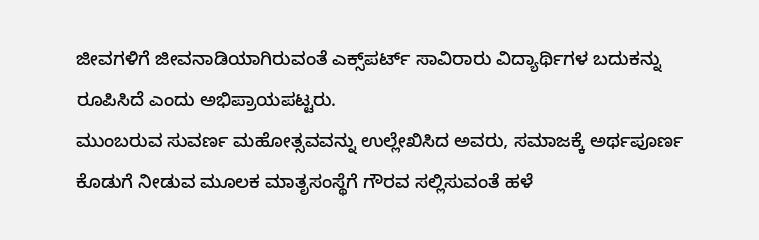ಜೀವಗಳಿಗೆ ಜೀವನಾಡಿಯಾಗಿರುವಂತೆ ಎಕ್ಸ್‌ಪರ್ಟ್ ಸಾವಿರಾರು ವಿದ್ಯಾರ್ಥಿಗಳ ಬದುಕನ್ನು ರೂಪಿಸಿದೆ ಎಂದು ಅಭಿಪ್ರಾಯಪಟ್ಟರು.
ಮುಂಬರುವ ಸುವರ್ಣ ಮಹೋತ್ಸವವನ್ನು ಉಲ್ಲೇಖಿಸಿದ ಅವರು, ಸಮಾಜಕ್ಕೆ ಅರ್ಥಪೂರ್ಣ ಕೊಡುಗೆ ನೀಡುವ ಮೂಲಕ ಮಾತೃಸಂಸ್ಥೆಗೆ ಗೌರವ ಸಲ್ಲಿಸುವಂತೆ ಹಳೆ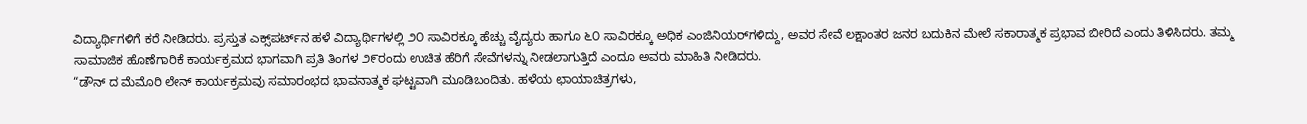ವಿದ್ಯಾರ್ಥಿಗಳಿಗೆ ಕರೆ ನೀಡಿದರು. ಪ್ರಸ್ತುತ ಎಕ್ಸ್‌ಪರ್ಟ್‌ನ ಹಳೆ ವಿದ್ಯಾರ್ಥಿಗಳಲ್ಲಿ ೨೦ ಸಾವಿರಕ್ಕೂ ಹೆಚ್ಚು ವೈದ್ಯರು ಹಾಗೂ ೬೦ ಸಾವಿರಕ್ಕೂ ಅಧಿಕ ಎಂಜಿನಿಯರ್‌ಗಳಿದ್ದು, ಅವರ ಸೇವೆ ಲಕ್ಷಾಂತರ ಜನರ ಬದುಕಿನ ಮೇಲೆ ಸಕಾರಾತ್ಮಕ ಪ್ರಭಾವ ಬೀರಿದೆ ಎಂದು ತಿಳಿಸಿದರು. ತಮ್ಮ ಸಾಮಾಜಿಕ ಹೊಣೆಗಾರಿಕೆ ಕಾರ್ಯಕ್ರಮದ ಭಾಗವಾಗಿ ಪ್ರತಿ ತಿಂಗಳ ೨೯ರಂದು ಉಚಿತ ಹೆರಿಗೆ ಸೇವೆಗಳನ್ನು ನೀಡಲಾಗುತ್ತಿದೆ ಎಂದೂ ಅವರು ಮಾಹಿತಿ ನೀಡಿದರು.
“ಡೌನ್ ದ ಮೆಮೊರಿ ಲೇನ್ ಕಾರ್ಯಕ್ರಮವು ಸಮಾರಂಭದ ಭಾವನಾತ್ಮಕ ಘಟ್ಟವಾಗಿ ಮೂಡಿಬಂದಿತು. ಹಳೆಯ ಛಾಯಾಚಿತ್ರಗಳು,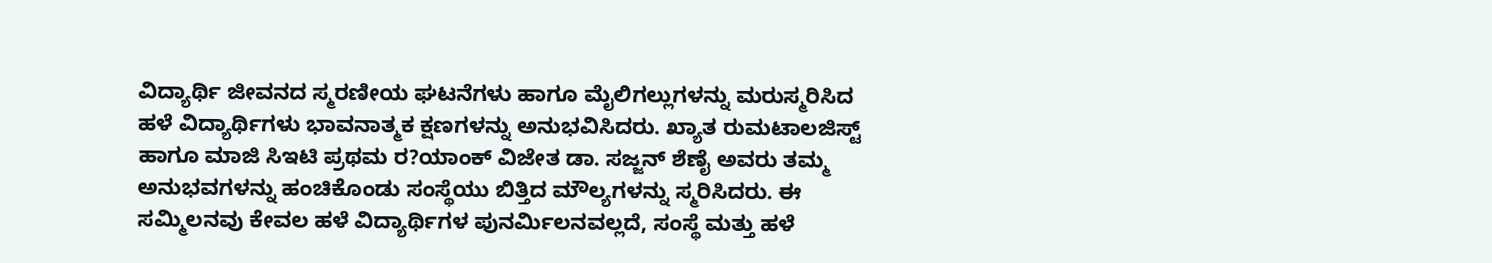ವಿದ್ಯಾರ್ಥಿ ಜೀವನದ ಸ್ಮರಣೀಯ ಘಟನೆಗಳು ಹಾಗೂ ಮೈಲಿಗಲ್ಲುಗಳನ್ನು ಮರುಸ್ಮರಿಸಿದ ಹಳೆ ವಿದ್ಯಾರ್ಥಿಗಳು ಭಾವನಾತ್ಮಕ ಕ್ಷಣಗಳನ್ನು ಅನುಭವಿಸಿದರು. ಖ್ಯಾತ ರುಮಟಾಲಜಿಸ್ಟ್ ಹಾಗೂ ಮಾಜಿ ಸಿಇಟಿ ಪ್ರಥಮ ರ?ಯಾಂಕ್ ವಿಜೇತ ಡಾ. ಸಜ್ಜನ್ ಶೆಣೈ ಅವರು ತಮ್ಮ ಅನುಭವಗಳನ್ನು ಹಂಚಿಕೊಂಡು ಸಂಸ್ಥೆಯು ಬಿತ್ತಿದ ಮೌಲ್ಯಗಳನ್ನು ಸ್ಮರಿಸಿದರು. ಈ ಸಮ್ಮಿಲನವು ಕೇವಲ ಹಳೆ ವಿದ್ಯಾರ್ಥಿಗಳ ಪುನರ್ಮಿಲನವಲ್ಲದೆ, ಸಂಸ್ಥೆ ಮತ್ತು ಹಳೆ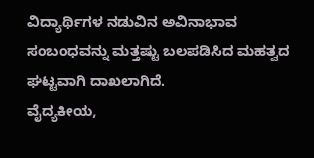ವಿದ್ಯಾರ್ಥಿಗಳ ನಡುವಿನ ಅವಿನಾಭಾವ ಸಂಬಂಧವನ್ನು ಮತ್ತಷ್ಟು ಬಲಪಡಿಸಿದ ಮಹತ್ವದ ಘಟ್ಟವಾಗಿ ದಾಖಲಾಗಿದೆ.
ವೈದ್ಯಕೀಯ,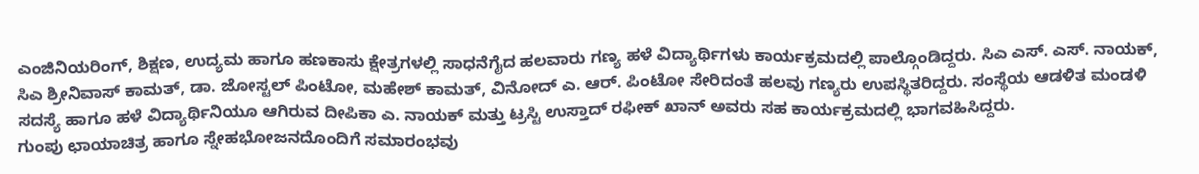ಎಂಜಿನಿಯರಿಂಗ್, ಶಿಕ್ಷಣ, ಉದ್ಯಮ ಹಾಗೂ ಹಣಕಾಸು ಕ್ಷೇತ್ರಗಳಲ್ಲಿ ಸಾಧನೆಗೈದ ಹಲವಾರು ಗಣ್ಯ ಹಳೆ ವಿದ್ಯಾರ್ಥಿಗಳು ಕಾರ್ಯಕ್ರಮದಲ್ಲಿ ಪಾಲ್ಗೊಂಡಿದ್ದರು. ಸಿಎ ಎಸ್. ಎಸ್. ನಾಯಕ್, ಸಿಎ ಶ್ರೀನಿವಾಸ್ ಕಾಮತ್, ಡಾ. ಜೋಸ್ಟಲ್ ಪಿಂಟೋ, ಮಹೇಶ್ ಕಾಮತ್, ವಿನೋದ್ ಎ. ಆರ್. ಪಿಂಟೋ ಸೇರಿದಂತೆ ಹಲವು ಗಣ್ಯರು ಉಪಸ್ಥಿತರಿದ್ದರು. ಸಂಸ್ಥೆಯ ಆಡಳಿತ ಮಂಡಳಿ ಸದಸ್ಯೆ ಹಾಗೂ ಹಳೆ ವಿದ್ಯಾರ್ಥಿನಿಯೂ ಆಗಿರುವ ದೀಪಿಕಾ ಎ. ನಾಯಕ್ ಮತ್ತು ಟ್ರಸ್ಟಿ ಉಸ್ತಾದ್ ರಫೀಕ್ ಖಾನ್ ಅವರು ಸಹ ಕಾರ್ಯಕ್ರಮದಲ್ಲಿ ಭಾಗವಹಿಸಿದ್ದರು.
ಗುಂಪು ಛಾಯಾಚಿತ್ರ ಹಾಗೂ ಸ್ನೇಹಭೋಜನದೊಂದಿಗೆ ಸಮಾರಂಭವು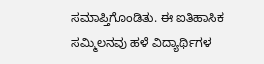ಸಮಾಪ್ತಿಗೊಂಡಿತು. ಈ ಐತಿಹಾಸಿಕ ಸಮ್ಮಿಲನವು ಹಳೆ ವಿದ್ಯಾರ್ಥಿಗಳ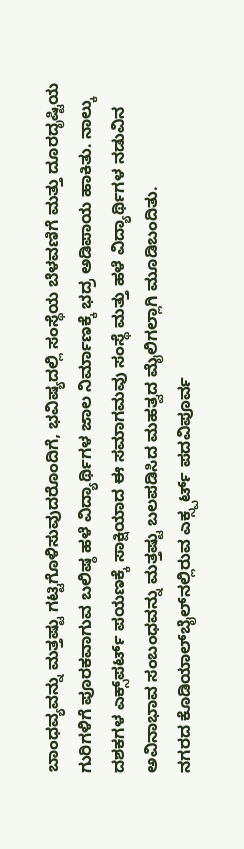ಬಾಂಧವ್ಯವನ್ನು ಮತ್ತಷ್ಟು ಗಟ್ಟಿಗೊಳಿಸುವುದರೊಂದಿಗೆ, ಭವಿಷ್ಯದಲ್ಲಿ ಸಂಸ್ಥೆಯ ಬೆಳವಣಿಗೆ ಮತ್ತು ದೂರದೃಷ್ಟಿಯ ಗುರಿಗಳಿಗೆ ಪೂರಕವಾಗುವ ಬಲಿಷ್ಠ ಹಳೆ ವಿದ್ಯಾರ್ಥಿಗಳ ಜಾಲ ನಿರ್ಮಾಣಕ್ಕೆ ಭದ್ರ ಅಡಿಪಾಯ ಹಾಕಿತು. ನಾಲ್ಕು ದಶಕಗಳ ಎಕ್ಸ್‌ಪರ್ಟ್ ಪಯಣಕ್ಕೆ ಸಾಕ್ಷಿಯಾದ ಈ ಸಮಾಗಮವು ಸಂಸ್ಥೆ ಮತ್ತು ಹಳೆ ವಿದ್ಯಾರ್ಥಿಗಳ ನಡುವಿನ ಅವಿನಾಭಾವ ಸಂಬಂಧವನ್ನು ಮತ್ತಷ್ಟು ಬಲಪಡಿಸಿದ ಮಹತ್ವದ ಮೈಲಿಗಲ್ಲಾಗಿ ಮೂಡಿಬಂದಿತು.
ನಗರದ ಕೊಡಿಯಾಲ್‌ಬೈಲ್‌ನಲ್ಲಿರುವ ಎಕ್ಸ್ಪರ್ಟ್ ಪದವಿಪೂರ್ವ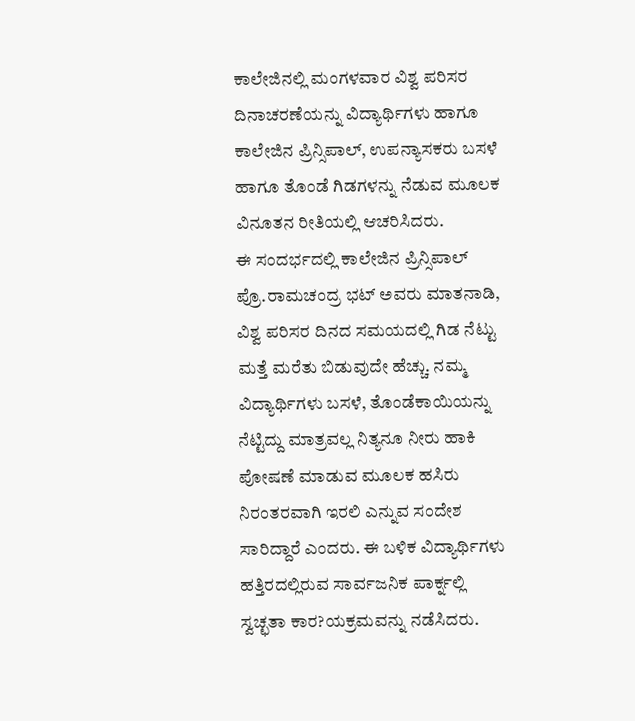ಕಾಲೇಜಿನಲ್ಲಿ ಮಂಗಳವಾರ ವಿಶ್ವ ಪರಿಸರ ದಿನಾಚರಣೆಯನ್ನು ವಿದ್ಯಾರ್ಥಿಗಳು ಹಾಗೂ ಕಾಲೇಜಿನ ಪ್ರಿನ್ಸಿಪಾಲ್, ಉಪನ್ಯಾಸಕರು ಬಸಳೆ ಹಾಗೂ ತೊಂಡೆ ಗಿಡಗಳನ್ನು ನೆಡುವ ಮೂಲಕ ವಿನೂತನ ರೀತಿಯಲ್ಲಿ ಆಚರಿಸಿದರು.
ಈ ಸಂದರ್ಭದಲ್ಲಿ ಕಾಲೇಜಿನ ಪ್ರಿನ್ಸಿಪಾಲ್ ಪ್ರೊ.ರಾಮಚಂದ್ರ ಭಟ್ ಅವರು ಮಾತನಾಡಿ, ವಿಶ್ವ ಪರಿಸರ ದಿನದ ಸಮಯದಲ್ಲಿ ಗಿಡ ನೆಟ್ಟು ಮತ್ತೆ ಮರೆತು ಬಿಡುವುದೇ ಹೆಚ್ಚು. ನಮ್ಮ ವಿದ್ಯಾರ್ಥಿಗಳು ಬಸಳೆ, ತೊಂಡೆಕಾಯಿಯನ್ನು ನೆಟ್ಟಿದ್ದು ಮಾತ್ರವಲ್ಲ ನಿತ್ಯನೂ ನೀರು ಹಾಕಿ ಪೋಷಣೆ ಮಾಡುವ ಮೂಲಕ ಹಸಿರು ನಿರಂತರವಾಗಿ ಇರಲಿ ಎನ್ನುವ ಸಂದೇಶ ಸಾರಿದ್ದಾರೆ ಎಂದರು. ಈ ಬಳಿಕ ವಿದ್ಯಾರ್ಥಿಗಳು ಹತ್ತಿರದಲ್ಲಿರುವ ಸಾರ್ವಜನಿಕ ಪಾರ್ಕ್ನಲ್ಲಿ ಸ್ವಚ್ಛತಾ ಕಾರ?ಯಕ್ರಮವನ್ನು ನಡೆಸಿದರು.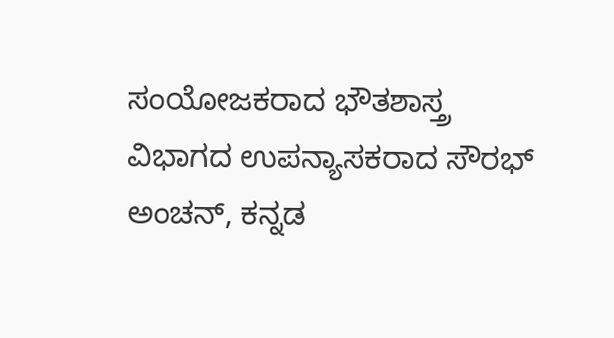ಸಂಯೋಜಕರಾದ ಭೌತಶಾಸ್ತ್ರ ವಿಭಾಗದ ಉಪನ್ಯಾಸಕರಾದ ಸೌರಭ್ ಅಂಚನ್, ಕನ್ನಡ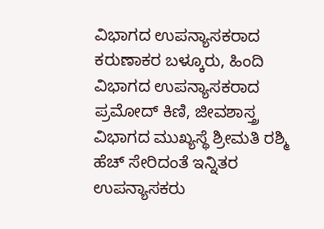ವಿಭಾಗದ ಉಪನ್ಯಾಸಕರಾದ ಕರುಣಾಕರ ಬಳ್ಕೂರು, ಹಿಂದಿ ವಿಭಾಗದ ಉಪನ್ಯಾಸಕರಾದ ಪ್ರಮೋದ್ ಕಿಣಿ, ಜೀವಶಾಸ್ತ್ರ ವಿಭಾಗದ ಮುಖ್ಯಸ್ಥೆ ಶ್ರೀಮತಿ ರಶ್ಮಿ ಹೆಚ್ ಸೇರಿದಂತೆ ಇನ್ನಿತರ ಉಪನ್ಯಾಸಕರು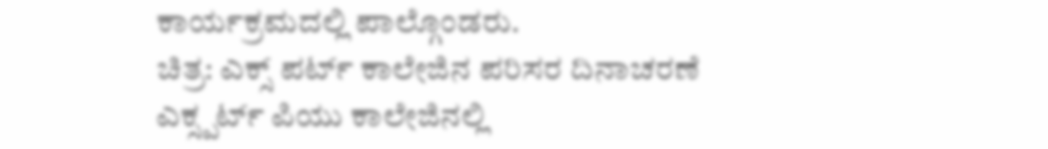ಕಾರ್ಯಕ್ರಮದಲ್ಲಿ ಪಾಲ್ಗೊಂಡರು.
ಚಿತ್ರ: ಎಕ್ಸ್ ಪರ್ಟ್ ಕಾಲೇಜಿನ ಪರಿಸರ ದಿನಾಚರಣೆ
ಎಕ್ಸ್ಪರ್ಟ್ ಪಿಯು ಕಾಲೇಜಿನಲ್ಲಿ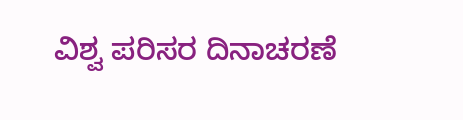ವಿಶ್ವ ಪರಿಸರ ದಿನಾಚರಣೆ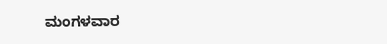ಮಂಗಳವಾರ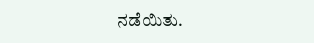ನಡೆಯಿತು.